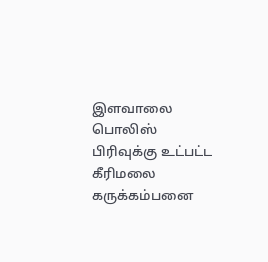இளவாலை  பொலிஸ் பிரிவுக்கு உட்பட்ட கீரிமலை கருக்கம்பனை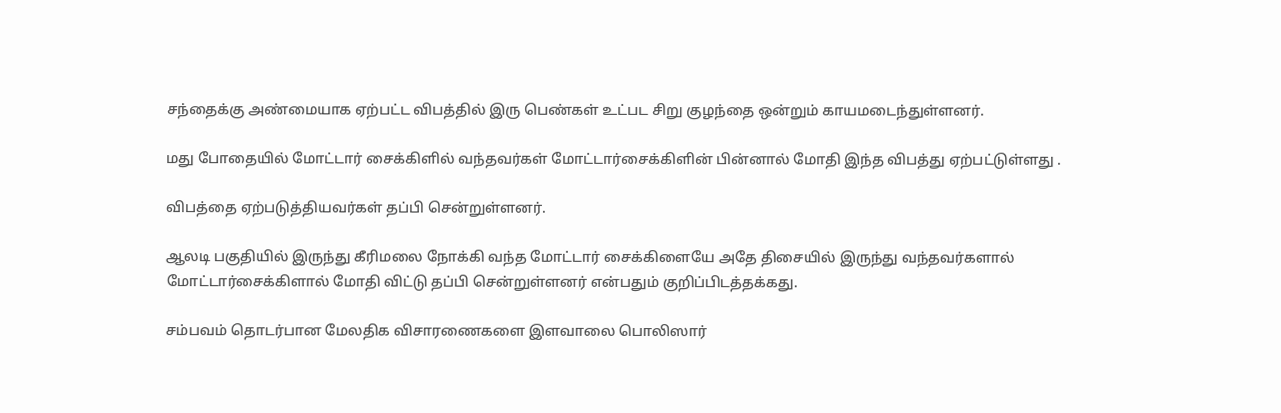சந்தைக்கு அண்மையாக ஏற்பட்ட விபத்தில் இரு பெண்கள் உட்பட சிறு குழந்தை ஒன்றும் காயமடைந்துள்ளனர்.

மது போதையில் மோட்டார் சைக்கிளில் வந்தவர்கள் மோட்டார்சைக்கிளின் பின்னால் மோதி இந்த விபத்து ஏற்பட்டுள்ளது .

விபத்தை ஏற்படுத்தியவர்கள் தப்பி சென்றுள்ளனர்.

ஆலடி பகுதியில் இருந்து கீரிமலை நோக்கி வந்த மோட்டார் சைக்கிளையே அதே திசையில் இருந்து வந்தவர்களால் மோட்டார்சைக்கிளால் மோதி விட்டு தப்பி சென்றுள்ளனர் என்பதும் குறிப்பிடத்தக்கது.

சம்பவம் தொடர்பான மேலதிக விசாரணைகளை இளவாலை பொலிஸார்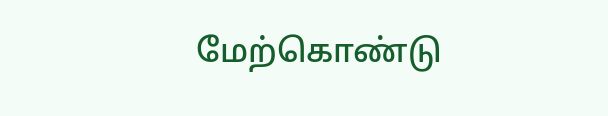மேற்கொண்டு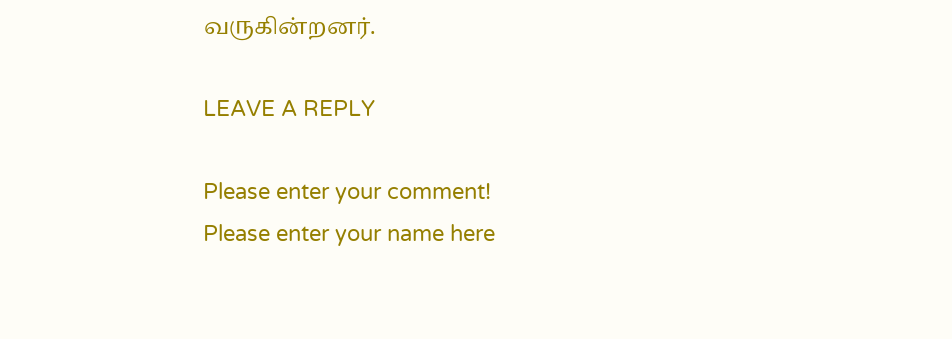வருகின்றனர்.

LEAVE A REPLY

Please enter your comment!
Please enter your name here